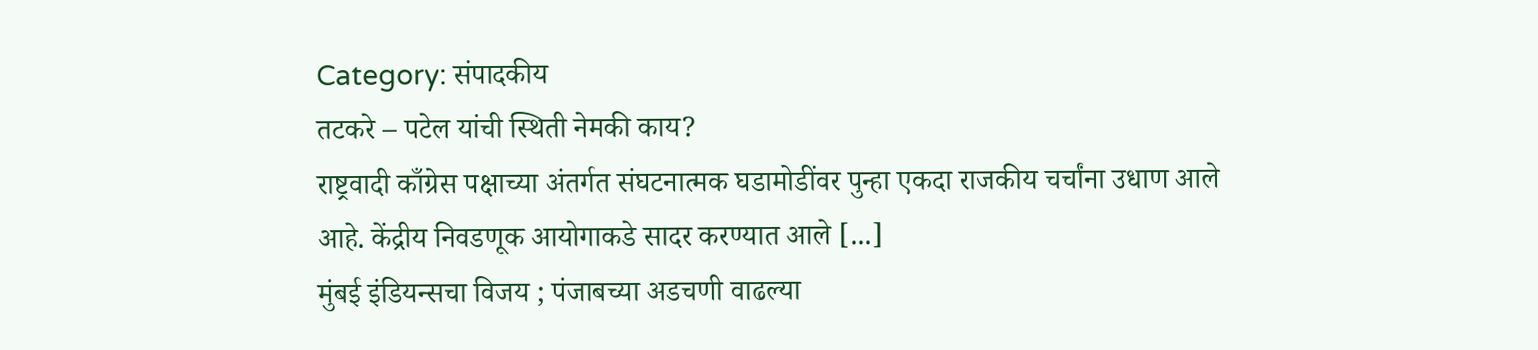Category: संपादकीय
तटकरे – पटेल यांची स्थिती नेमकी काय?
राष्ट्रवादी काँग्रेस पक्षाच्या अंतर्गत संघटनात्मक घडामोडींवर पुन्हा एकदा राजकीय चर्चांना उधाण आले आहे. केंद्रीय निवडणूक आयोगाकडे सादर करण्यात आले [...]
मुंबई इंडियन्सचा विजय ; पंजाबच्या अडचणी वाढल्या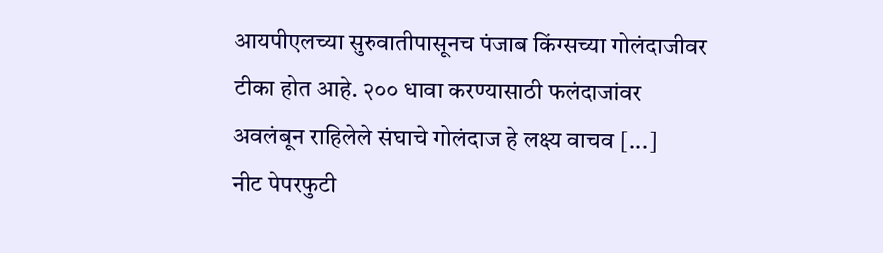आयपीएलच्या सुरुवातीपासूनच पंजाब किंग्सच्या गोलंदाजीवर टीका होत आहे. २०० धावा करण्यासाठी फलंदाजांवर अवलंबून राहिलेले संघाचे गोलंदाज हे लक्ष्य वाचव [...]
नीट पेपरफुटी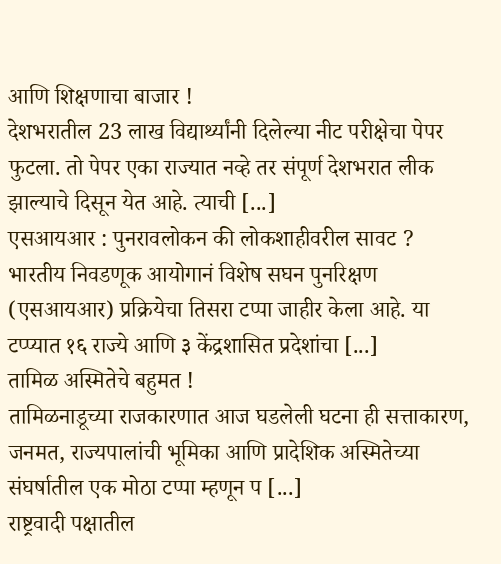आणि शिक्षणाचा बाजार !
देशभरातील 23 लाख विद्यार्थ्यांनी दिलेल्या नीट परीक्षेचा पेपर फुटला. तो पेपर एका राज्यात नव्हे तर संपूर्ण देशभरात लीक झाल्याचे दिसून येत आहे. त्याची [...]
एसआयआर : पुनरावलोकन की लोकशाहीवरील सावट ?
भारतीय निवडणूक आयोगानं विशेष सघन पुनरिक्षण (एसआयआर) प्रक्रियेचा तिसरा टप्पा जाहीर केला आहे. या टप्प्यात १६ राज्ये आणि ३ केंद्रशासित प्रदेशांचा [...]
तामिळ अस्मितेचे बहुमत !
तामिळनाडूच्या राजकारणात आज घडलेली घटना ही सत्ताकारण, जनमत, राज्यपालांची भूमिका आणि प्रादेशिक अस्मितेच्या संघर्षातील एक मोठा टप्पा म्हणून प [...]
राष्ट्रवादी पक्षातील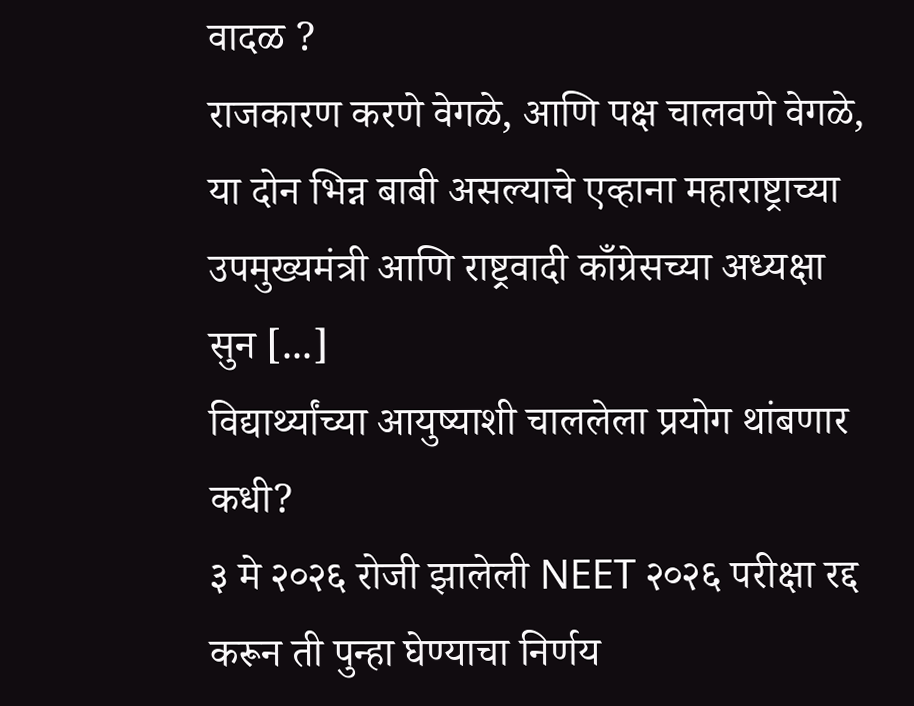वादळ ?
राजकारण करणे वेगळे, आणि पक्ष चालवणे वेगळे, या दोन भिन्न बाबी असल्याचे एव्हाना महाराष्ट्राच्या उपमुख्यमंत्री आणि राष्ट्रवादी काँग्रेसच्या अध्यक्षा सुन [...]
विद्यार्थ्यांच्या आयुष्याशी चाललेला प्रयोग थांबणार कधी?
३ मे २०२६ रोजी झालेली NEET २०२६ परीक्षा रद्द करून ती पुन्हा घेण्याचा निर्णय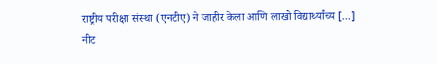राष्ट्रीय परीक्षा संस्था (एनटीए) ने जाहीर केला आणि लाखो विद्यार्थ्यांच्य [...]
नीट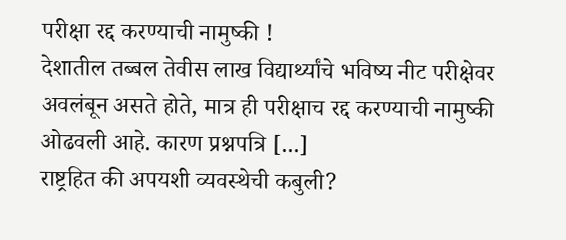परीक्षा रद्द करण्याची नामुष्की !
देशातील तब्बल तेवीस लाख विद्यार्थ्यांचे भविष्य नीट परीक्षेवर अवलंबून असते होते, मात्र ही परीक्षाच रद्द करण्याची नामुष्की ओढवली आहे. कारण प्रश्नपत्रि [...]
राष्ट्रहित की अपयशी व्यवस्थेची कबुली?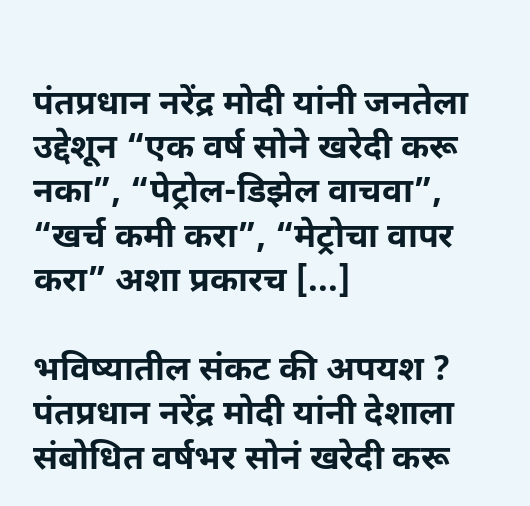पंतप्रधान नरेंद्र मोदी यांनी जनतेला उद्देशून “एक वर्ष सोने खरेदी करू नका”, “पेट्रोल-डिझेल वाचवा”, “खर्च कमी करा”, “मेट्रोचा वापर करा” अशा प्रकारच [...]

भविष्यातील संकट की अपयश ?
पंतप्रधान नरेंद्र मोदी यांनी देशाला संबोधित वर्षभर सोनं खरेदी करू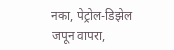नका, पेट्रोल-डिझेल जपून वापरा,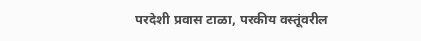परदेशी प्रवास टाळा, परकीय वस्तूंवरील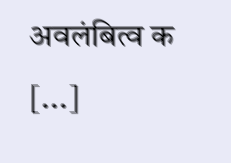अवलंबित्व क [...]